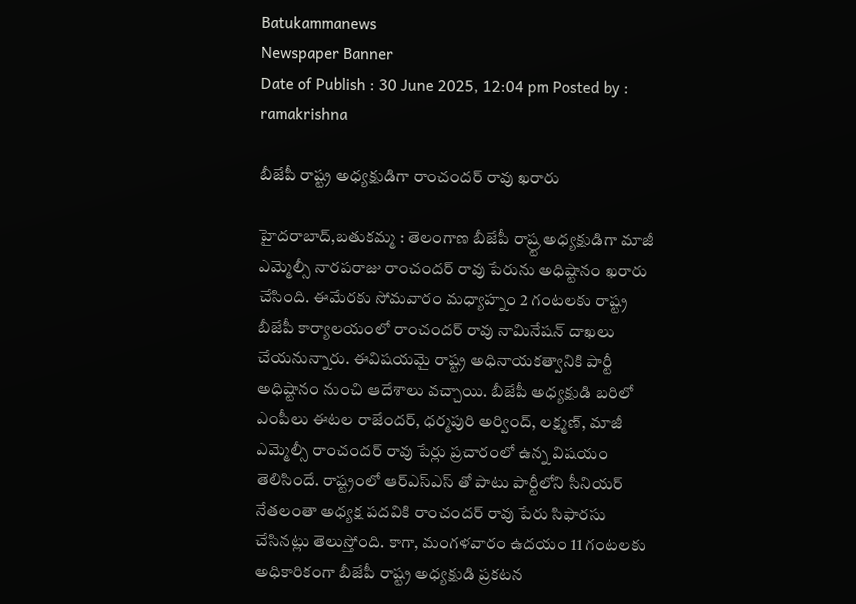Batukammanews
Newspaper Banner
Date of Publish : 30 June 2025, 12:04 pm Posted by : ramakrishna

బీజేపీ రాష్ట్ర అధ్యక్షుడిగా రాంచందర్ రావు ఖరారు

హైదరాబాద్,బతుకమ్మ : తెలంగాణ బీజేపీ రాష్ర్ట అధ్యక్షుడిగా మాజీ ఎమ్మెల్సీ నారపరాజు రాంచందర్ రావు పేరును అధిష్టానం ఖరారు చేసింది. ఈమేరకు సోమవారం మధ్యాహ్నం 2 గంటలకు రాష్ట్ర బీజేపీ కార్యాలయంలో రాంచందర్ రావు నామినేషన్ దాఖలు చేయనున్నారు. ఈవిషయమై రాష్ట్ర అధినాయకత్వానికి పార్టీ అధిష్టానం నుంచి ఆదేశాలు వచ్చాయి. బీజేపీ అధ్యక్షుడి బరిలో ఎంపీలు ఈటల రాజేందర్, ధర్మపురి అర్వింద్, లక్ష్మణ్, మాజీ ఎమ్మెల్సీ రాంచందర్ రావు పేర్లు ప్రచారంలో ఉన్న విషయం తెలిసిందే. రాష్ట్రంలో ఆర్ఎస్ఎస్ తో పాటు పార్టీలోని సీనియర్ నేతలంతా అధ్యక్ష పదవికి రాంచందర్ రావు పేరు సిఫారసు చేసినట్లు తెలుస్తోంది. కాగా, మంగళవారం ఉదయం 11 గంటలకు అధికారికంగా బీజేపీ రాష్ట్ర అధ్యక్షుడి ప్రకటన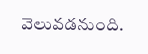వెలువడనుంది.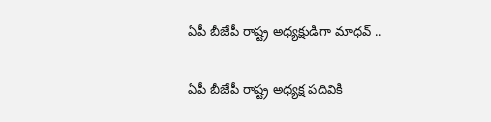ఏపీ బీజేపీ రాష్ట్ర అధ్యక్షుడిగా మాధవ్ ..

ఏపీ బీజేపీ రాష్ట్ర అధ్యక్ష పదివికి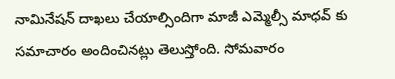నామినేషన్ దాఖలు చేయాల్సిందిగా మాజీ ఎమ్మెల్సీ మాధవ్ కు సమాచారం అందించినట్లు తెలుస్తోంది. సోమవారం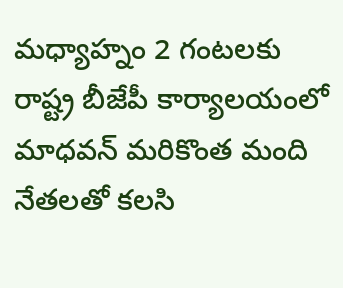మధ్యాహ్నం 2 గంటలకు రాష్ట్ర బీజేపీ కార్యాలయంలో మాధవన్ మరికొంత మంది నేతలతో కలసి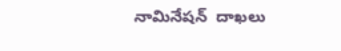నామినేషన్  దాఖలు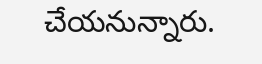చేయనున్నారు.